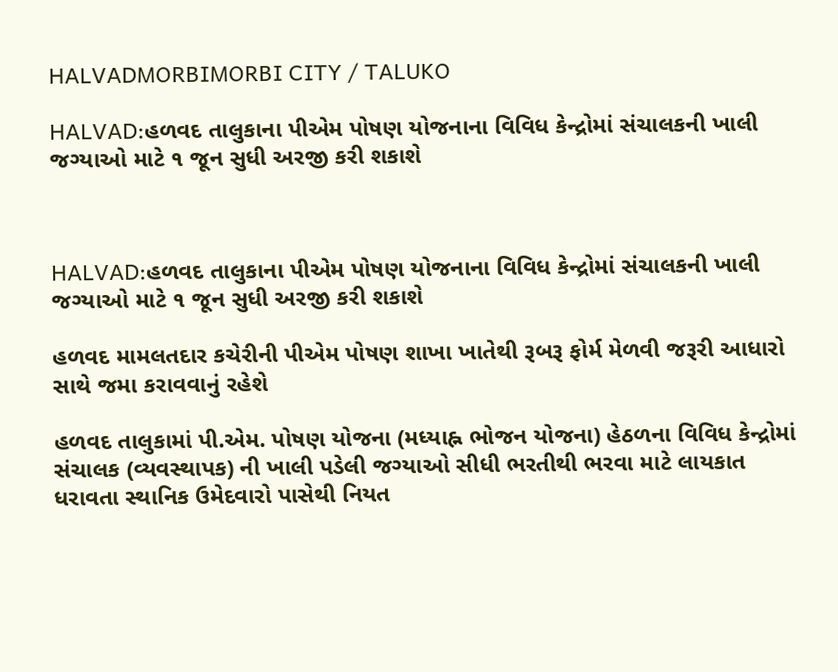HALVADMORBIMORBI CITY / TALUKO

HALVAD:હળવદ તાલુકાના પીએમ પોષણ યોજનાના વિવિધ કેન્દ્રોમાં સંચાલકની ખાલી જગ્યાઓ માટે ૧ જૂન સુધી અરજી કરી શકાશે



HALVAD:હળવદ તાલુકાના પીએમ પોષણ યોજનાના વિવિધ કેન્દ્રોમાં સંચાલકની ખાલી જગ્યાઓ માટે ૧ જૂન સુધી અરજી કરી શકાશે

હળવદ મામલતદાર કચેરીની પીએમ પોષણ શાખા ખાતેથી રૂબરૂ ફોર્મ મેળવી જરૂરી આધારો સાથે જમા કરાવવાનું રહેશે

હળવદ તાલુકામાં પી.એમ. પોષણ યોજના (મધ્યાહ્ન ભોજન યોજના) હેઠળના વિવિધ કેન્દ્રોમાં સંચાલક (વ્યવસ્થાપક) ની ખાલી પડેલી જગ્યાઓ સીધી ભરતીથી ભરવા માટે લાયકાત ધરાવતા સ્થાનિક ઉમેદવારો પાસેથી નિયત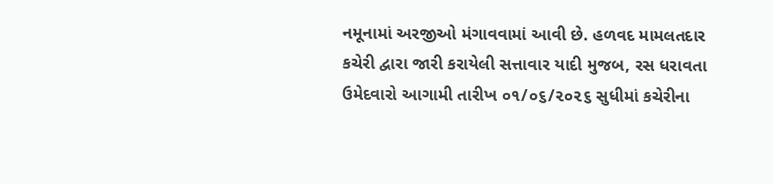નમૂનામાં અરજીઓ મંગાવવામાં આવી છે. હળવદ મામલતદાર કચેરી દ્વારા જારી કરાયેલી સત્તાવાર યાદી મુજબ, રસ ધરાવતા ઉમેદવારો આગામી તારીખ ૦૧/૦૬/૨૦૨૬ સુધીમાં કચેરીના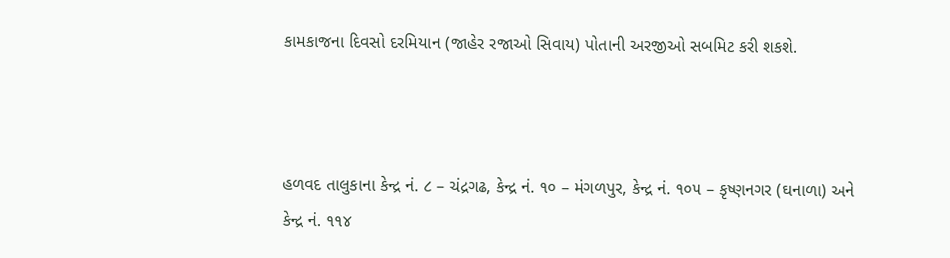કામકાજના દિવસો દરમિયાન (જાહેર રજાઓ સિવાય) પોતાની અરજીઓ સબમિટ કરી શકશે.



હળવદ તાલુકાના કેન્દ્ર નં. ૮ – ચંદ્રગઢ, કેન્દ્ર નં. ૧૦ – મંગળપુર, કેન્દ્ર નં. ૧૦૫ – કૃષ્ણનગર (ઘનાળા) અને કેન્દ્ર નં. ૧૧૪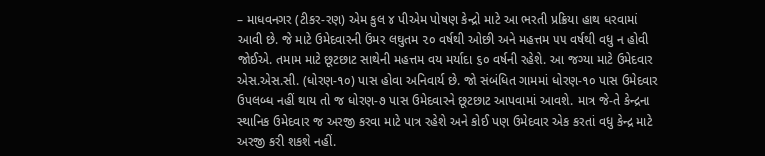– માધવનગર (ટીકર-રણ) એમ કુલ ૪ પીએમ પોષણ કેન્દ્રો માટે આ ભરતી પ્રક્રિયા હાથ ધરવામાં આવી છે. જે માટે ઉમેદવારની ઉંમર લઘુતમ ૨૦ વર્ષથી ઓછી અને મહત્તમ ૫૫ વર્ષથી વધુ ન હોવી જોઈએ. તમામ માટે છૂટછાટ સાથેની મહત્તમ વય મર્યાદા ૬૦ વર્ષની રહેશે. આ જગ્યા માટે ઉમેદવાર એસ.એસ.સી. (ધોરણ-૧૦) પાસ હોવા અનિવાર્ય છે. જો સંબંધિત ગામમાં ધોરણ-૧૦ પાસ ઉમેદવાર ઉપલબ્ધ નહીં થાય તો જ ધોરણ-૭ પાસ ઉમેદવારને છૂટછાટ આપવામાં આવશે. માત્ર જે-તે કેન્દ્રના સ્થાનિક ઉમેદવાર જ અરજી કરવા માટે પાત્ર રહેશે અને કોઈ પણ ઉમેદવાર એક કરતાં વધુ કેન્દ્ર માટે અરજી કરી શકશે નહીં.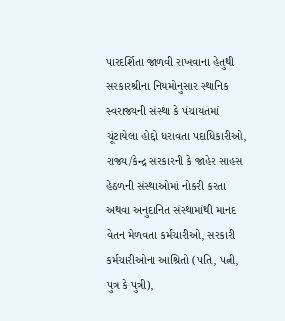પારદર્શિતા જાળવી રાખવાના હેતુથી સરકારશ્રીના નિયમોનુસાર સ્થાનિક સ્વરાજ્યની સંસ્થા કે પંચાયતમાં ચૂંટાયેલા હોદ્દો ધરાવતા પદાધિકારીઓ, રાજ્ય/કેન્દ્ર સરકારની કે જાહેર સાહસ હેઠળની સંસ્થાઓમાં નોકરી કરતા અથવા અનુદાનિત સંસ્થામાંથી માનદ વેતન મેળવતા કર્મચારીઓ, સરકારી કર્મચારીઓના આશ્રિતો (પતિ, પત્ની, પુત્ર કે પુત્રી),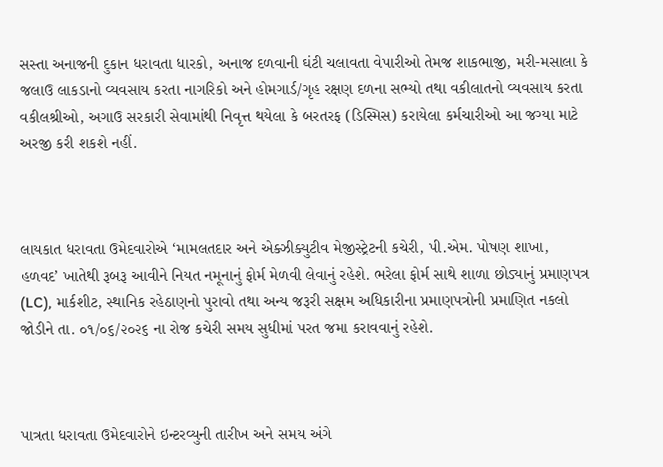સસ્તા અનાજની દુકાન ધરાવતા ધારકો, અનાજ દળવાની ઘંટી ચલાવતા વેપારીઓ તેમજ શાકભાજી, મરી-મસાલા કે જલાઉ લાકડાનો વ્યવસાય કરતા નાગરિકો અને હોમગાર્ડ/ગૃહ રક્ષણ દળના સભ્યો તથા વકીલાતનો વ્યવસાય કરતા વકીલશ્રીઓ, અગાઉ સરકારી સેવામાંથી નિવૃત્ત થયેલા કે બરતરફ (ડિસ્મિસ) કરાયેલા કર્મચારીઓ આ જગ્યા માટે અરજી કરી શકશે નહીં.



લાયકાત ધરાવતા ઉમેદવારોએ ‘મામલતદાર અને એક્ઝીક્યુટીવ મેજીસ્ટ્રેટની કચેરી, પી.એમ. પોષણ શાખા, હળવદ’ ખાતેથી રૂબરૂ આવીને નિયત નમૂનાનું ફોર્મ મેળવી લેવાનું રહેશે. ભરેલા ફોર્મ સાથે શાળા છોડ્યાનું પ્રમાણપત્ર (LC), માર્કશીટ, સ્થાનિક રહેઠાણનો પુરાવો તથા અન્ય જરૂરી સક્ષમ અધિકારીના પ્રમાણપત્રોની પ્રમાણિત નકલો જોડીને તા. ૦૧/૦૬/૨૦૨૬ ના રોજ કચેરી સમય સુધીમાં પરત જમા કરાવવાનું રહેશે.



પાત્રતા ધરાવતા ઉમેદવારોને ઇન્ટરવ્યુની તારીખ અને સમય અંગે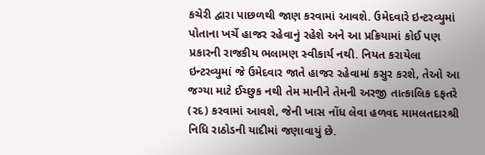કચેરી દ્વારા પાછળથી જાણ કરવામાં આવશે. ઉમેદવારે ઇન્ટરવ્યુમાં પોતાના ખર્ચે હાજર રહેવાનું રહેશે અને આ પ્રક્રિયામાં કોઈ પણ પ્રકારની રાજકીય ભલામણ સ્વીકાર્ય નથી. નિયત કરાયેલા ઇન્ટરવ્યુમાં જે ઉમેદવાર જાતે હાજર રહેવામાં કસુર કરશે, તેઓ આ જગ્યા માટે ઈચ્છુક નથી તેમ માનીને તેમની અરજી તાત્કાલિક દફતરે (રદ) કરવામાં આવશે, જેની ખાસ નોંધ લેવા હળવદ મામલતદારશ્રી નિધિ રાઠોડની યાદીમાં જણાવાયું છે.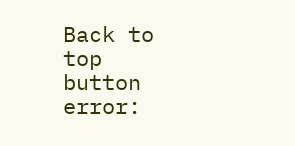Back to top button
error: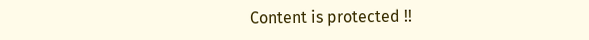Content is protected !!